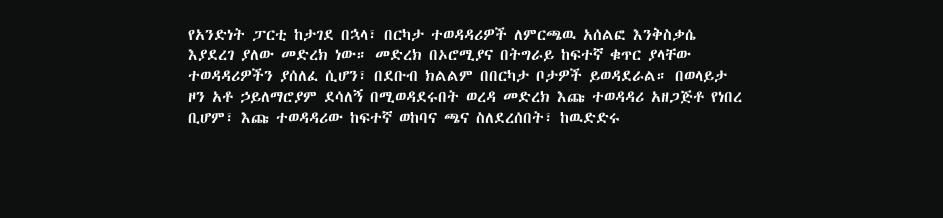የአንድነት ፓርቲ ከታገደ በኋላ፣ በርካታ ተወዳዳሪዎች ለምርጫዉ አሰልፎ እንቅስቃሴ እያደረገ ያለው መድረክ ነው። መድረክ በኦሮሚያና በትግራይ ከፍተኛ ቁጥር ያላቸው ተወዳዳሪዎችን ያሰለፈ ሲሆን፣ በደቡብ ክልልም በበርካታ ቦታዎች ይወዳደራል። በወላይታ ዞን አቶ ኃይለማሮያም ደሳለኝ በሚወዳደሩበት ወረዳ መድረክ እጩ ተወዳዳሪ አዘጋጅቶ የነበረ ቢሆም፣ እጩ ተወዳዳሪው ከፍተኛ ወከባና ጫና ስለደረሰበት፣ ከዉድድሩ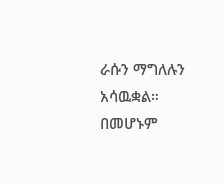ራሱን ማግለሉን አሳዉቋል። በመሆኑም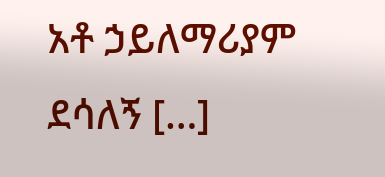አቶ ኃይለማሪያም ደሳለኝ […]